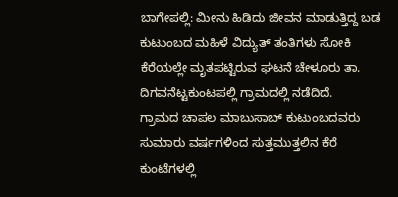ಬಾಗೇಪಲ್ಲಿ: ಮೀನು ಹಿಡಿದು ಜೀವನ ಮಾಡುತ್ತಿದ್ದ ಬಡ ಕುಟುಂಬದ ಮಹಿಳೆ ವಿದ್ಯುತ್ ತಂತಿಗಳು ಸೋಕಿ ಕೆರೆಯಲ್ಲೇ ಮೃತಪಟ್ಟಿರುವ ಘಟನೆ ಚೇಳೂರು ತಾ. ದಿಗವನೆಟ್ಟಕುಂಟಪಲ್ಲಿ ಗ್ರಾಮದಲ್ಲಿ ನಡೆದಿದೆ.
ಗ್ರಾಮದ ಚಾಪಲ ಮಾಬುಸಾಬ್ ಕುಟುಂಬದವರು ಸುಮಾರು ವರ್ಷಗಳಿಂದ ಸುತ್ತಮುತ್ತಲಿನ ಕೆರೆ ಕುಂಟೆಗಳಲ್ಲಿ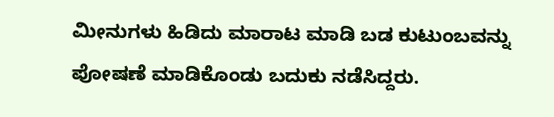ಮೀನುಗಳು ಹಿಡಿದು ಮಾರಾಟ ಮಾಡಿ ಬಡ ಕುಟುಂಬವನ್ನು ಪೋಷಣೆ ಮಾಡಿಕೊಂಡು ಬದುಕು ನಡೆಸಿದ್ದರು.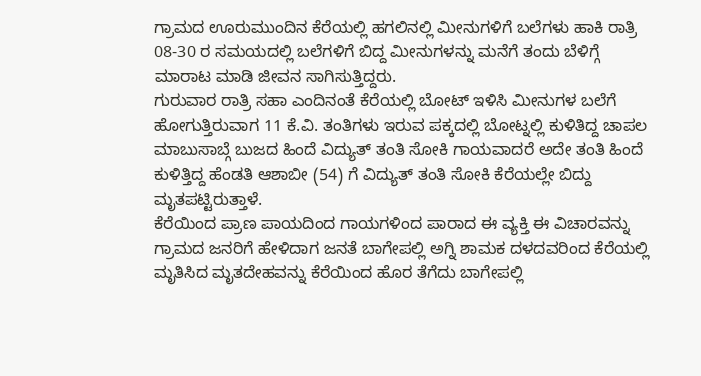ಗ್ರಾಮದ ಊರುಮುಂದಿನ ಕೆರೆಯಲ್ಲಿ ಹಗಲಿನಲ್ಲಿ ಮೀನುಗಳಿಗೆ ಬಲೆಗಳು ಹಾಕಿ ರಾತ್ರಿ 08-30 ರ ಸಮಯದಲ್ಲಿ ಬಲೆಗಳಿಗೆ ಬಿದ್ದ ಮೀನುಗಳನ್ನು ಮನೆಗೆ ತಂದು ಬೆಳಿಗ್ಗೆ ಮಾರಾಟ ಮಾಡಿ ಜೀವನ ಸಾಗಿಸುತ್ತಿದ್ದರು.
ಗುರುವಾರ ರಾತ್ರಿ ಸಹಾ ಎಂದಿನಂತೆ ಕೆರೆಯಲ್ಲಿ ಬೋಟ್ ಇಳಿಸಿ ಮೀನುಗಳ ಬಲೆಗೆ ಹೋಗುತ್ತಿರುವಾಗ 11 ಕೆ.ವಿ. ತಂತಿಗಳು ಇರುವ ಪಕ್ಕದಲ್ಲಿ ಬೋಟ್ನಲ್ಲಿ ಕುಳಿತಿದ್ದ ಚಾಪಲ ಮಾಬುಸಾಬ್ಗೆ ಬುಜದ ಹಿಂದೆ ವಿದ್ಯುತ್ ತಂತಿ ಸೋಕಿ ಗಾಯವಾದರೆ ಅದೇ ತಂತಿ ಹಿಂದೆ ಕುಳಿತ್ತಿದ್ದ ಹೆಂಡತಿ ಆಶಾಬೀ (54) ಗೆ ವಿದ್ಯುತ್ ತಂತಿ ಸೋಕಿ ಕೆರೆಯಲ್ಲೇ ಬಿದ್ದು ಮೃತಪಟ್ಟಿರುತ್ತಾಳೆ.
ಕೆರೆಯಿಂದ ಪ್ರಾಣ ಪಾಯದಿಂದ ಗಾಯಗಳಿಂದ ಪಾರಾದ ಈ ವ್ಯಕ್ತಿ ಈ ವಿಚಾರವನ್ನು ಗ್ರಾಮದ ಜನರಿಗೆ ಹೇಳಿದಾಗ ಜನತೆ ಬಾಗೇಪಲ್ಲಿ ಅಗ್ನಿ ಶಾಮಕ ದಳದವರಿಂದ ಕೆರೆಯಲ್ಲಿ ಮೃತಿಸಿದ ಮೃತದೇಹವನ್ನು ಕೆರೆಯಿಂದ ಹೊರ ತೆಗೆದು ಬಾಗೇಪಲ್ಲಿ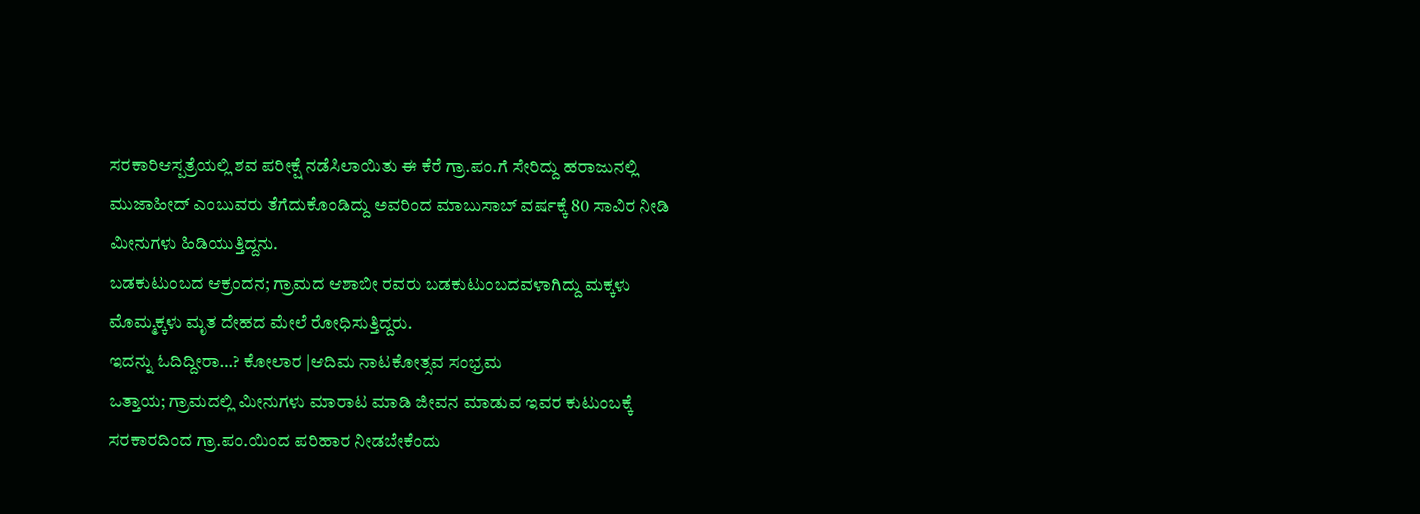ಸರಕಾರಿಆಸ್ಪತ್ರೆಯಲ್ಲಿ ಶವ ಪರೀಕ್ಷೆ ನಡೆಸಿಲಾಯಿತು ಈ ಕೆರೆ ಗ್ರಾ.ಪಂ.ಗೆ ಸೇರಿದ್ದು ಹರಾಜುನಲ್ಲಿ ಮುಜಾಹೀದ್ ಎಂಬುವರು ತೆಗೆದುಕೊಂಡಿದ್ದು ಅವರಿಂದ ಮಾಬುಸಾಬ್ ವರ್ಷಕ್ಕೆ 80 ಸಾವಿರ ನೀಡಿ ಮೀನುಗಳು ಹಿಡಿಯುತ್ತಿದ್ದನು.
ಬಡಕುಟುಂಬದ ಆಕ್ರಂದನ; ಗ್ರಾಮದ ಆಶಾಬೀ ರವರು ಬಡಕುಟುಂಬದವಳಾಗಿದ್ದು ಮಕ್ಕಳು ಮೊಮ್ಮಕ್ಕಳು ಮೃತ ದೇಹದ ಮೇಲೆ ರೋಧಿಸುತ್ತಿದ್ದರು.
ಇದನ್ನು ಓದಿದ್ದೀರಾ…? ಕೋಲಾರ |ಆದಿಮ ನಾಟಕೋತ್ಸವ ಸಂಭ್ರಮ
ಒತ್ತಾಯ; ಗ್ರಾಮದಲ್ಲಿ ಮೀನುಗಳು ಮಾರಾಟ ಮಾಡಿ ಜೀವನ ಮಾಡುವ ಇವರ ಕುಟುಂಬಕ್ಕೆ ಸರಕಾರದಿಂದ ಗ್ರಾ.ಪಂ.ಯಿಂದ ಪರಿಹಾರ ನೀಡಬೇಕೆಂದು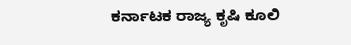ಕರ್ನಾಟಕ ರಾಜ್ಯ ಕೃಷಿ ಕೂಲಿ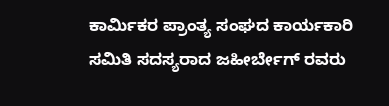ಕಾರ್ಮಿಕರ ಪ್ರಾಂತ್ಯ ಸಂಘದ ಕಾರ್ಯಕಾರಿ ಸಮಿತಿ ಸದಸ್ಯರಾದ ಜಹೀರ್ಬೇಗ್ ರವರು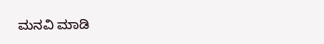ಮನವಿ ಮಾಡಿ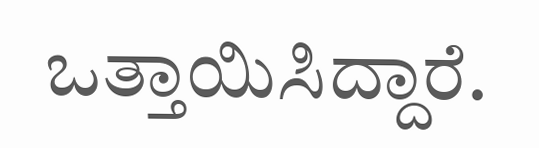ಒತ್ತಾಯಿಸಿದ್ದಾರೆ.